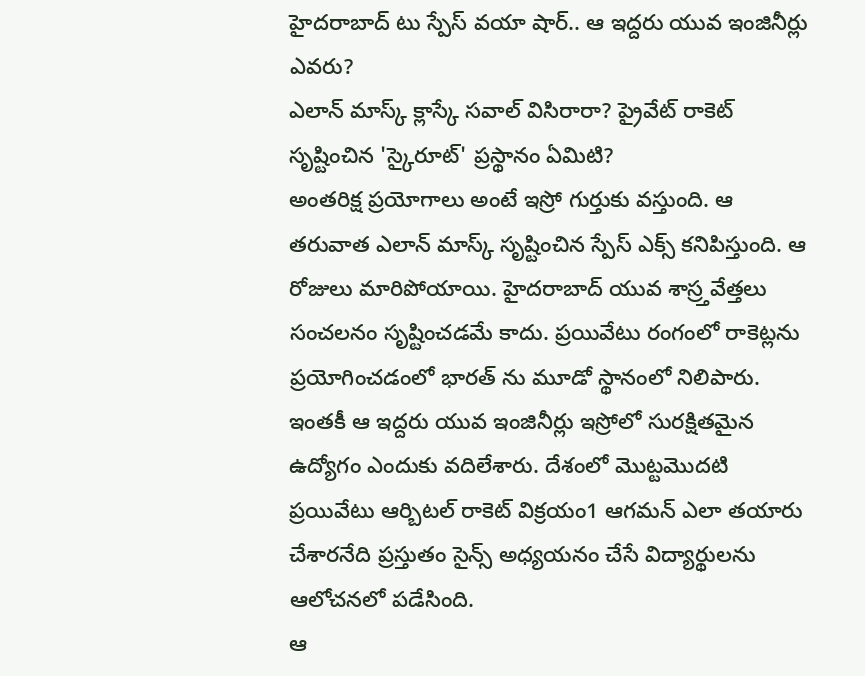హైదరాబాద్ టు స్పేస్ వయా షార్.. ఆ ఇద్దరు యువ ఇంజినీర్లు ఎవరు?
ఎలాన్ మాస్క్ క్లాస్కే సవాల్ విసిరారా? ప్రైవేట్ రాకెట్ సృష్టించిన 'స్కైరూట్' ప్రస్థానం ఏమిటి?
అంతరిక్ష ప్రయోగాలు అంటే ఇస్రో గుర్తుకు వస్తుంది. ఆ తరువాత ఎలాన్ మాస్క్ సృష్టించిన స్పేస్ ఎక్స్ కనిపిస్తుంది. ఆ రోజులు మారిపోయాయి. హైదరాబాద్ యువ శాస్ర్తవేత్తలు సంచలనం సృష్టించడమే కాదు. ప్రయివేటు రంగంలో రాకెట్లను ప్రయోగించడంలో భారత్ ను మూడో స్థానంలో నిలిపారు. ఇంతకీ ఆ ఇద్దరు యువ ఇంజినీర్లు ఇస్రోలో సురక్షితమైన ఉద్యోగం ఎందుకు వదిలేశారు. దేశంలో మొట్టమొదటి ప్రయివేటు ఆర్బిటల్ రాకెట్ విక్రయం1 ఆగమన్ ఎలా తయారు చేశారనేది ప్రస్తుతం సైన్స్ అధ్యయనం చేసే విద్యార్థులను ఆలోచనలో పడేసింది.
ఆ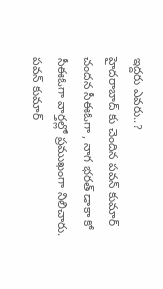ఇద్దరు ఎవరు..?
హైదరాబాద్ కు చెందిన పవన్ కుమార్ చందన సీఈఓగా , నాగ భరత్ డాకా కో సీఈఓగా వార్తల్లో ప్రముఖంగా నిలిచారు. పవన్ కుమార్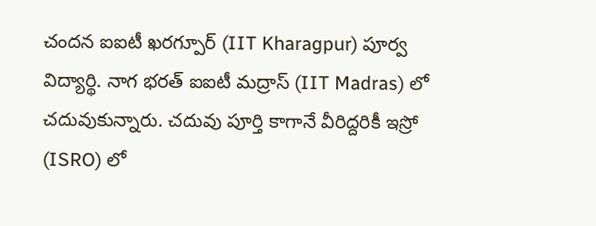చందన ఐఐటీ ఖరగ్పూర్ (IIT Kharagpur) పూర్వ విద్యార్థి. నాగ భరత్ ఐఐటీ మద్రాస్ (IIT Madras) లో చదువుకున్నారు. చదువు పూర్తి కాగానే వీరిద్దరికీ ఇస్రో (ISRO) లో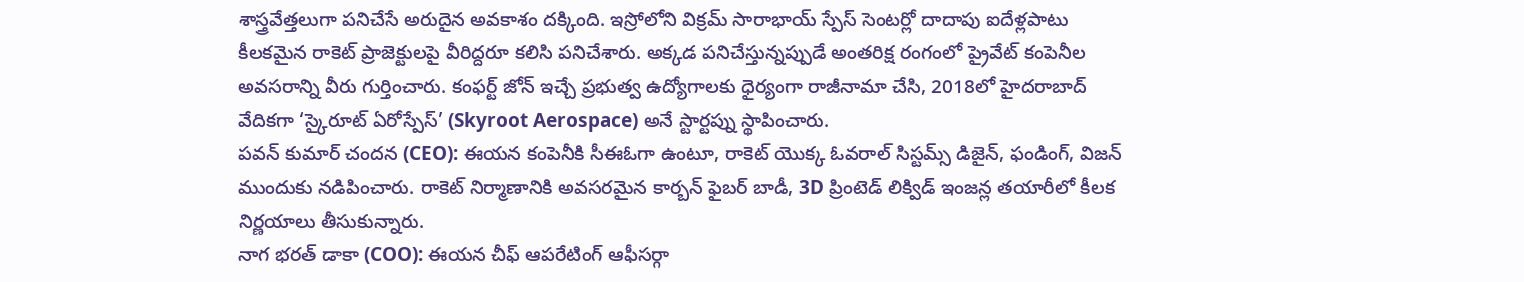శాస్త్రవేత్తలుగా పనిచేసే అరుదైన అవకాశం దక్కింది. ఇస్రోలోని విక్రమ్ సారాభాయ్ స్పేస్ సెంటర్లో దాదాపు ఐదేళ్లపాటు కీలకమైన రాకెట్ ప్రాజెక్టులపై వీరిద్దరూ కలిసి పనిచేశారు. అక్కడ పనిచేస్తున్నప్పుడే అంతరిక్ష రంగంలో ప్రైవేట్ కంపెనీల అవసరాన్ని వీరు గుర్తించారు. కంఫర్ట్ జోన్ ఇచ్చే ప్రభుత్వ ఉద్యోగాలకు ధైర్యంగా రాజీనామా చేసి, 2018లో హైదరాబాద్ వేదికగా ‘స్కైరూట్ ఏరోస్పేస్’ (Skyroot Aerospace) అనే స్టార్టప్ను స్థాపించారు.
పవన్ కుమార్ చందన (CEO): ఈయన కంపెనీకి సీఈఓగా ఉంటూ, రాకెట్ యొక్క ఓవరాల్ సిస్టమ్స్ డిజైన్, ఫండింగ్, విజన్ ముందుకు నడిపించారు. రాకెట్ నిర్మాణానికి అవసరమైన కార్బన్ ఫైబర్ బాడీ, 3D ప్రింటెడ్ లిక్విడ్ ఇంజన్ల తయారీలో కీలక నిర్ణయాలు తీసుకున్నారు.
నాగ భరత్ డాకా (COO): ఈయన చీఫ్ ఆపరేటింగ్ ఆఫీసర్గా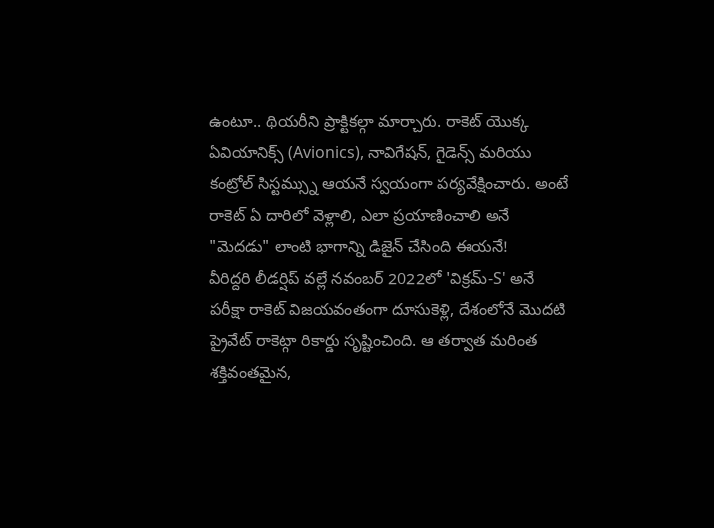ఉంటూ.. థియరీని ప్రాక్టికల్గా మార్చారు. రాకెట్ యొక్క ఏవియానిక్స్ (Avionics), నావిగేషన్, గైడెన్స్ మరియు కంట్రోల్ సిస్టమ్స్ను ఆయనే స్వయంగా పర్యవేక్షించారు. అంటే రాకెట్ ఏ దారిలో వెళ్లాలి, ఎలా ప్రయాణించాలి అనే "మెదడు" లాంటి భాగాన్ని డిజైన్ చేసింది ఈయనే!
వీరిద్దరి లీడర్షిప్ వల్లే నవంబర్ 2022లో 'విక్రమ్-S' అనే పరీక్షా రాకెట్ విజయవంతంగా దూసుకెళ్లి, దేశంలోనే మొదటి ప్రైవేట్ రాకెట్గా రికార్డు సృష్టించింది. ఆ తర్వాత మరింత శక్తివంతమైన,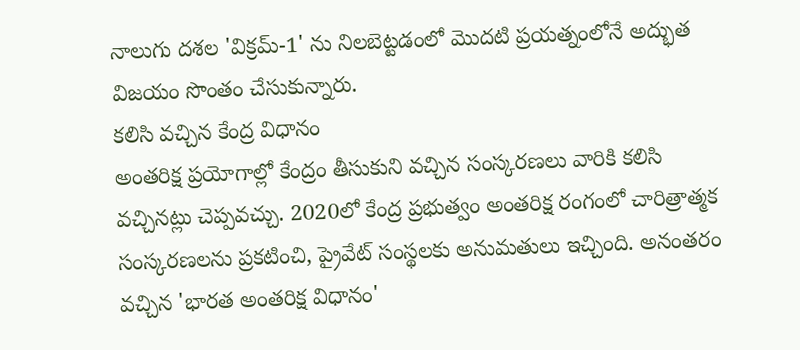నాలుగు దశల 'విక్రమ్-1' ను నిలబెట్టడంలో మొదటి ప్రయత్నంలోనే అద్భుత విజయం సొంతం చేసుకున్నారు.
కలిసి వచ్చిన కేంద్ర విధానం
అంతరిక్ష ప్రయోగాల్లో కేంద్రం తీసుకుని వచ్చిన సంస్కరణలు వారికి కలిసి వచ్చినట్లు చెప్పవచ్చు. 2020లో కేంద్ర ప్రభుత్వం అంతరిక్ష రంగంలో చారిత్రాత్మక సంస్కరణలను ప్రకటించి, ప్రైవేట్ సంస్థలకు అనుమతులు ఇచ్చింది. అనంతరం వచ్చిన 'భారత అంతరిక్ష విధానం'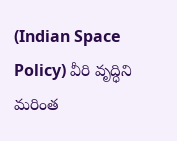(Indian Space Policy) వీరి వృద్ధిని మరింత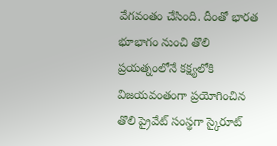వేగవంతం చేసింది. దీంతో భారత భూభాగం నుంచి తొలి ప్రయత్నంలోనే కక్ష్యలోకి విజయవంతంగా ప్రయోగించిన తొలి ప్రైవేట్ సంస్థగా స్కైరూట్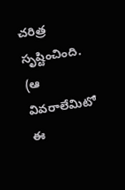చరిత్ర సృష్టించింది.
(ఆ వివరాలేమిటో ఈ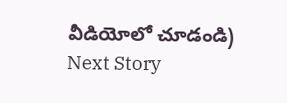వీడియోలో చూడండి)
Next Story